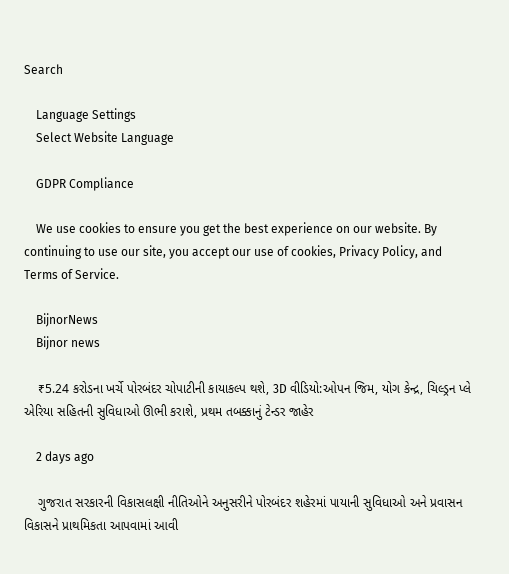Search

    Language Settings
    Select Website Language

    GDPR Compliance

    We use cookies to ensure you get the best experience on our website. By continuing to use our site, you accept our use of cookies, Privacy Policy, and Terms of Service.

    BijnorNews
    Bijnor news

    ₹5.24 કરોડના ખર્ચે પોરબંદર ચોપાટીની કાયાકલ્પ થશે, 3D વીડિયો:ઓપન જિમ, યોગ કેન્દ્ર, ચિલ્ડ્રન પ્લે એરિયા સહિતની સુવિધાઓ ઊભી કરાશે, પ્રથમ તબક્કાનું ટેન્ડર જાહેર

    2 days ago

    ગુજરાત સરકારની વિકાસલક્ષી નીતિઓને અનુસરીને પોરબંદર શહેરમાં પાયાની સુવિધાઓ અને પ્રવાસન વિકાસને પ્રાથમિકતા આપવામાં આવી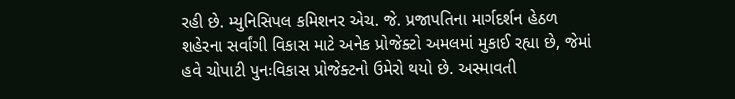રહી છે. મ્યુનિસિપલ કમિશનર એચ. જે. પ્રજાપતિના માર્ગદર્શન હેઠળ શહેરના સર્વાંગી વિકાસ માટે અનેક પ્રોજેક્ટો અમલમાં મુકાઈ રહ્યા છે, જેમાં હવે ચોપાટી પુનઃવિકાસ પ્રોજેક્ટનો ઉમેરો થયો છે. અસ્માવતી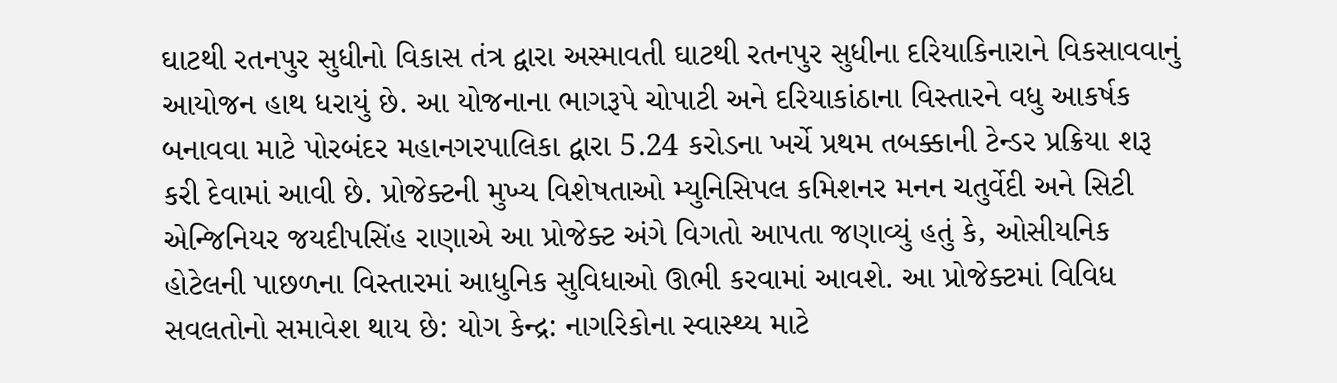ઘાટથી રતનપુર સુધીનો વિકાસ તંત્ર દ્વારા અસ્માવતી ઘાટથી રતનપુર સુધીના દરિયાકિનારાને વિકસાવવાનું આયોજન હાથ ધરાયું છે. આ યોજનાના ભાગરૂપે ચોપાટી અને દરિયાકાંઠાના વિસ્તારને વધુ આકર્ષક બનાવવા માટે પોરબંદર મહાનગરપાલિકા દ્વારા 5.24 કરોડના ખર્ચે પ્રથમ તબક્કાની ટેન્ડર પ્રક્રિયા શરૂ કરી દેવામાં આવી છે. પ્રોજેક્ટની મુખ્ય વિશેષતાઓ મ્યુનિસિપલ કમિશનર મનન ચતુર્વેદી અને સિટી એન્જિનિયર જયદીપસિંહ રાણાએ આ પ્રોજેક્ટ અંગે વિગતો આપતા જણાવ્યું હતું કે, ઓસીયનિક હોટેલની પાછળના વિસ્તારમાં આધુનિક સુવિધાઓ ઊભી કરવામાં આવશે. આ પ્રોજેક્ટમાં વિવિધ સવલતોનો સમાવેશ થાય છે: યોગ કેન્દ્ર: નાગરિકોના સ્વાસ્થ્ય માટે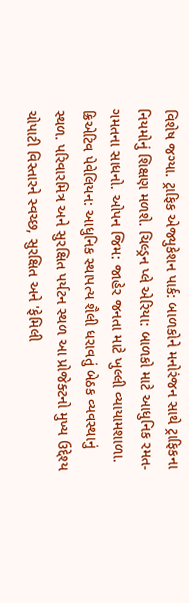વિશેષ જગ્યા. ટ્રાફિક એજ્યુકેશન પાર્ક: બાળકોને મનોરંજન સાથે ટ્રાફિકના નિયમોનું શિક્ષણ મળશે. ચિલ્ડ્રન પ્લે એરિયા: બાળકો માટે આધુનિક રમત-ગમતના સાધનો. ઓપન જિમ: જાહેર જનતા માટે ખુલ્લી વ્યાયામશાળા. ક્રિએટિવ પેવેલિયન: આધુનિક સ્થાપત્ય શૈલી ધરાવતું બેઠક વ્યવસ્થાનું સ્થળ. પરિવારમિત્ર અને સુરક્ષિત પર્યટન સ્થળ આ પ્રોજેક્ટનો મુખ્ય ઉદ્દેશ્ય ચોપાટી વિસ્તારને સ્વચ્છ, સુરક્ષિત અને 'ફેમિલી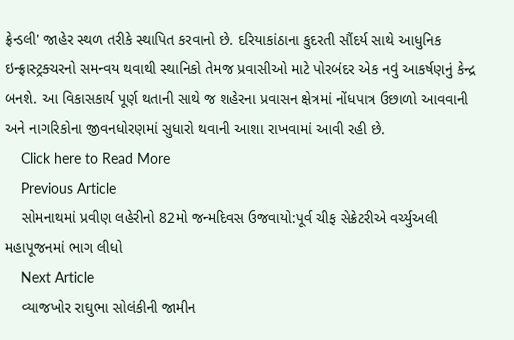ફ્રેન્ડલી' જાહેર સ્થળ તરીકે સ્થાપિત કરવાનો છે. દરિયાકાંઠાના કુદરતી સૌંદર્ય સાથે આધુનિક ઇન્ફ્રાસ્ટ્રક્ચરનો સમન્વય થવાથી સ્થાનિકો તેમજ પ્રવાસીઓ માટે પોરબંદર એક નવું આકર્ષણનું કેન્દ્ર બનશે. આ વિકાસકાર્ય પૂર્ણ થતાની સાથે જ શહેરના પ્રવાસન ક્ષેત્રમાં નોંધપાત્ર ઉછાળો આવવાની અને નાગરિકોના જીવનધોરણમાં સુધારો થવાની આશા રાખવામાં આવી રહી છે.
    Click here to Read More
    Previous Article
    સોમનાથમાં પ્રવીણ લહેરીનો 82મો જન્મદિવસ ઉજવાયો:પૂર્વ ચીફ સેક્રેટરીએ વર્ચ્યુઅલી મહાપૂજનમાં ભાગ લીધો
    Next Article
    વ્યાજખોર રાઘુભા સોલંકીની જામીન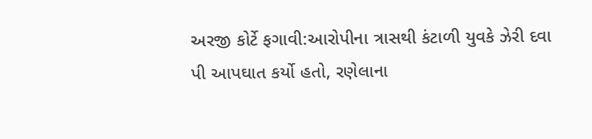અરજી કોર્ટે ફગાવી:આરોપીના ત્રાસથી કંટાળી યુવકે ઝેરી દવા પી આપઘાત કર્યો હતો, રણેલાના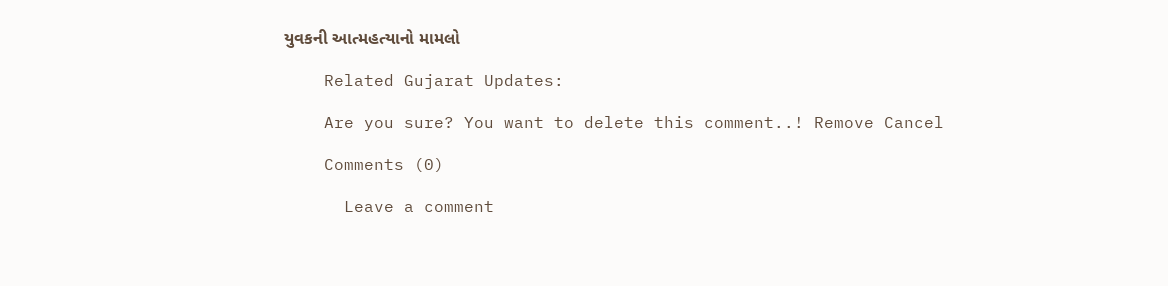યુવકની આત્મહત્યાનો મામલો

    Related Gujarat Updates:

    Are you sure? You want to delete this comment..! Remove Cancel

    Comments (0)

      Leave a comment